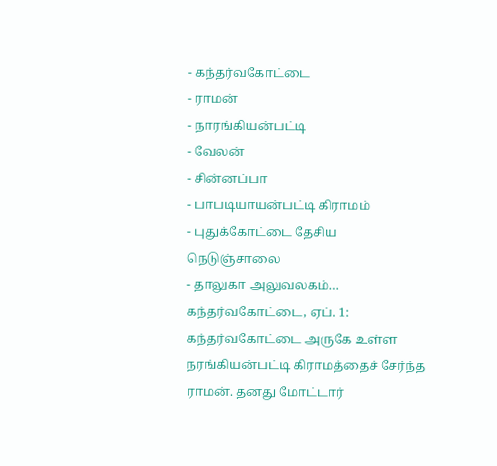- கந்தர்வகோட்டை
- ராமன்
- நாரங்கியன்பட்டி
- வேலன்
- சின்னப்பா
- பாபடியாயன்பட்டி கிராமம்
- புதுக்கோட்டை தேசிய நெடுஞ்சாலை
- தாலுகா அலுவலகம்…
கந்தர்வகோட்டை, ஏப். 1: கந்தர்வகோட்டை அருகே உள்ள நரங்கியன்பட்டி கிராமத்தைச் சேர்ந்த ராமன். தனது மோட்டார்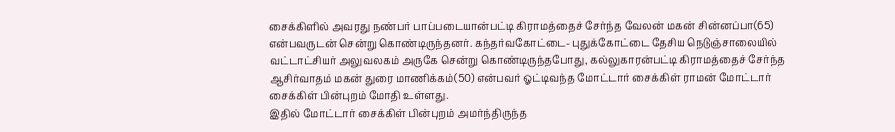சைக்கிளில் அவரது நண்பர் பாப்படையான்பட்டி கிராமத்தைச் சேர்ந்த வேலன் மகன் சின்னப்பா(65) என்பவருடன் சென்று கொண்டிருந்தனர். கந்தர்வகோட்டை- புதுக்கோட்டை தேசிய நெடுஞ்சாலையில் வட்டாட்சியர் அலுவலகம் அருகே சென்று கொண்டிருந்தபோது, கல்லுகாரன்பட்டி கிராமத்தைச் சேர்ந்த ஆசிர்வாதம் மகன் துரை மாணிக்கம்(50) என்பவர் ஓட்டிவந்த மோட்டார் சைக்கிள் ராமன் மோட்டார் சைக்கிள் பின்புறம் மோதி உள்ளது.
இதில் மோட்டார் சைக்கிள் பின்புறம் அமர்ந்திருந்த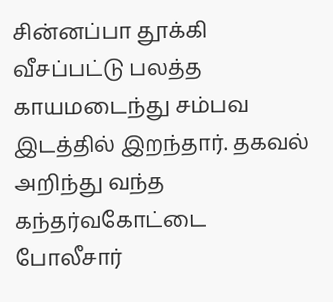சின்னப்பா தூக்கி வீசப்பட்டு பலத்த காயமடைந்து சம்பவ இடத்தில் இறந்தார். தகவல் அறிந்து வந்த கந்தர்வகோட்டை போலீசார்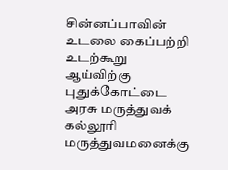சின்னப்பாவின் உடலை கைப்பற்றி உடற்கூறு ஆய்விற்கு புதுக்கோட்டை அரசு மருத்துவக் கல்லூரி மருத்துவமனைக்கு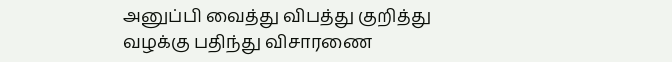அனுப்பி வைத்து விபத்து குறித்து வழக்கு பதிந்து விசாரணை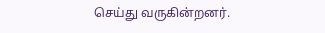செய்து வருகின்றனர்.